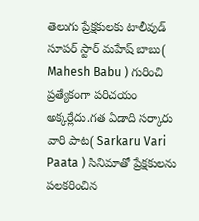తెలుగు ప్రేక్షకులకు టాలీవుడ్ సూపర్ స్టార్ మహేష్ బాబు( Mahesh Babu ) గురించి ప్రత్యేకంగా పరిచయం అక్కర్లేదు.గత ఏడాది సర్కారు వారి పాట( Sarkaru Vari Paata ) సినిమాతో ప్రేక్షకులను పలకరించిన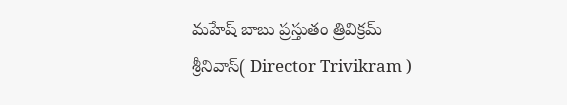మహేష్ బాబు ప్రస్తుతం త్రివిక్రమ్ శ్రీనివాస్( Director Trivikram )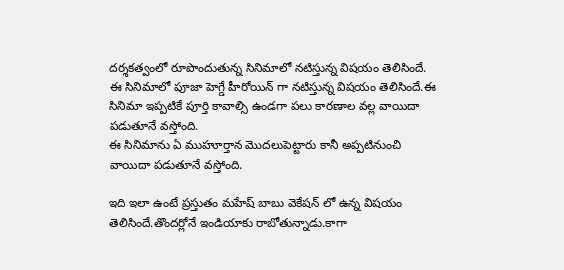దర్శకత్వంలో రూపొందుతున్న సినిమాలో నటిస్తున్న విషయం తెలిసిందే.
ఈ సినిమాలో పూజా హెగ్డే హీరోయిన్ గా నటిస్తున్న విషయం తెలిసిందే.ఈ సినిమా ఇప్పటికే పూర్తి కావాల్సి ఉండగా పలు కారణాల వల్ల వాయిదా పడుతూనే వస్తోంది.
ఈ సినిమాను ఏ ముహూర్తాన మొదలుపెట్టారు కానీ అప్పటినుంచి వాయిదా పడుతూనే వస్తోంది.

ఇది ఇలా ఉంటే ప్రస్తుతం మహేష్ బాబు వెకేషన్ లో ఉన్న విషయం తెలిసిందే.తొందర్లోనే ఇండియాకు రాబోతున్నాడు.కాగా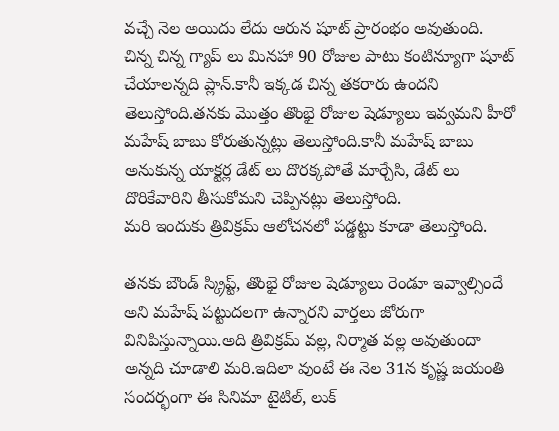వచ్చే నెల అయిదు లేదు ఆరున షూట్ ప్రారంభం అవుతుంది.
చిన్న చిన్న గ్యాప్ లు మినహా 90 రోజుల పాటు కంటిన్యూగా షూట్ చేయాలన్నది ప్లాన్.కానీ ఇక్కడ చిన్న తకరారు ఉందని తెలుస్తోంది.తనకు మొత్తం తొంభై రోజుల షెడ్యూలు ఇవ్వమని హీరో మహేష్ బాబు కోరుతున్నట్లు తెలుస్తోంది.కానీ మహేష్ బాబు అనుకున్న యాక్టర్ల డేట్ లు దొరక్కపోతే మార్చేసి, డేట్ లు దొరికేవారిని తీసుకోమని చెప్పినట్లు తెలుస్తోంది.
మరి ఇందుకు త్రివిక్రమ్ ఆలోచనలో పడ్డట్టు కూడా తెలుస్తోంది.

తనకు బౌండ్ స్క్రిప్ట్, తొంభై రోజుల షెడ్యూలు రెండూ ఇవ్వాల్సిందే అని మహేష్ పట్టుదలగా ఉన్నారని వార్తలు జోరుగా వినిపిస్తున్నాయి.అది త్రివిక్రమ్ వల్ల, నిర్మాత వల్ల అవుతుందా అన్నది చూడాలి మరి.ఇదిలా వుంటే ఈ నెల 31న కృష్ణ జయంతి సందర్భంగా ఈ సినిమా టైటిల్, లుక్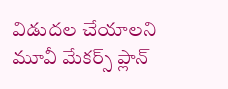విడుదల చేయాలని మూవీ మేకర్స్ ప్లాన్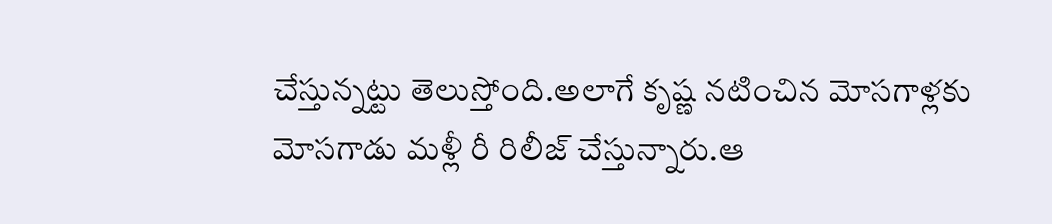చేస్తున్నట్టు తెలుస్తోంది.అలాగే కృష్ణ నటించిన మోసగాళ్లకు మోసగాడు మళ్లీ రీ రిలీజ్ చేస్తున్నారు.ఆ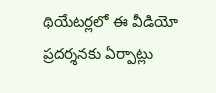థియేటర్లలో ఈ వీడియో ప్రదర్శనకు ఏర్పాట్లు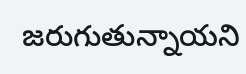జరుగుతున్నాయని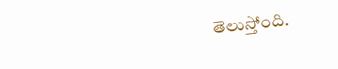తెలుస్తోంది.